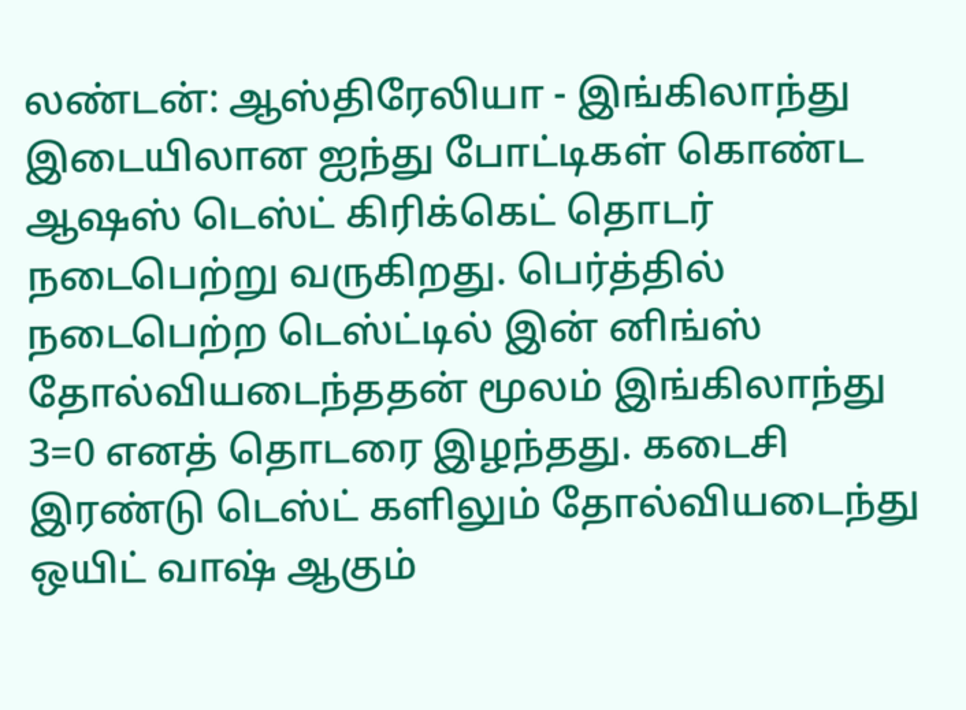லண்டன்: ஆஸ்திரேலியா - இங்கிலாந்து இடையிலான ஐந்து போட்டிகள் கொண்ட ஆஷஸ் டெஸ்ட் கிரிக்கெட் தொடர் நடைபெற்று வருகிறது. பெர்த்தில் நடைபெற்ற டெஸ்ட்டில் இன் னிங்ஸ் தோல்வியடைந்ததன் மூலம் இங்கிலாந்து 3=0 எனத் தொடரை இழந்தது. கடைசி இரண்டு டெஸ்ட் களிலும் தோல்வியடைந்து ஒயிட் வாஷ் ஆகும்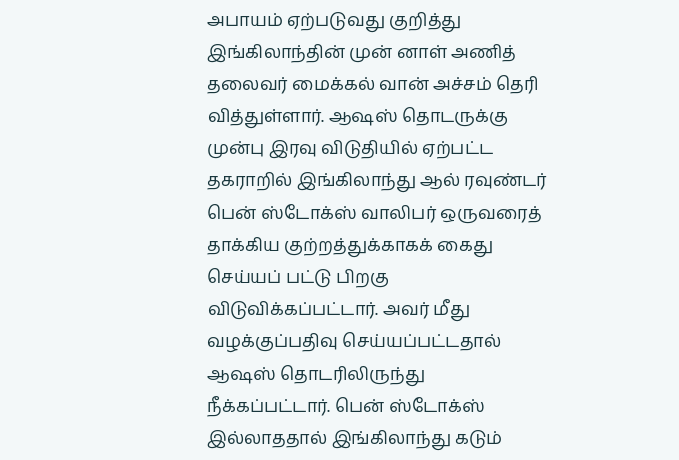அபாயம் ஏற்படுவது குறித்து இங்கிலாந்தின் முன் னாள் அணித் தலைவர் மைக்கல் வான் அச்சம் தெரி வித்துள்ளார். ஆஷஸ் தொடருக்கு முன்பு இரவு விடுதியில் ஏற்பட்ட தகராறில் இங்கிலாந்து ஆல் ரவுண்டர் பென் ஸ்டோக்ஸ் வாலிபர் ஒருவரைத் தாக்கிய குற்றத்துக்காகக் கைது செய்யப் பட்டு பிறகு விடுவிக்கப்பட்டார். அவர் மீது வழக்குப்பதிவு செய்யப்பட்டதால் ஆஷஸ் தொடரிலிருந்து நீக்கப்பட்டார். பென் ஸ்டோக்ஸ் இல்லாததால் இங்கிலாந்து கடும்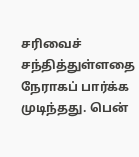சரிவைச் சந்தித்துள்ளதை நேராகப் பார்க்க முடிந்தது. பென்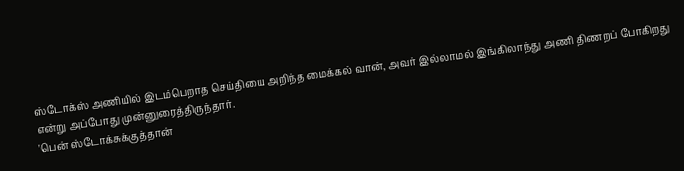ஸ்டோக்ஸ் அணியில் இடம்பெறாத செய்தியை அறிந்த மைக்கல் வான், அவர் இல்லாமல் இங்கிலாந்து அணி திணறப் போகிறது என்று அப்போது முன்னுரைத்திருந்தார்.
'பென் ஸ்டோக்சுக்குத்தான்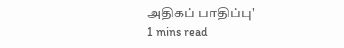அதிகப் பாதிப்பு'
1 mins read